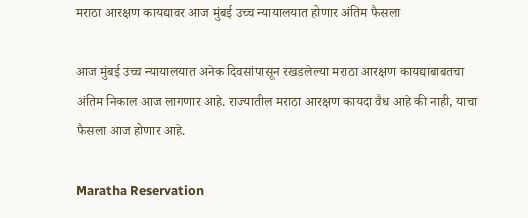मराठा आरक्षण कायद्यावर आज मुंबई उच्च न्यायालयात होणार अंतिम फैसला

आज मुंबई उच्च न्यायालयात अनेक दिवसांपासून रखडलेल्या मराठा आरक्षण कायद्याबाबतचा अंतिम निकाल आज लागणार आहे. राज्यातील मराठा आरक्षण कायदा वैध आहे की नाही, याचा फैसला आज होणार आहे.

Maratha Reservation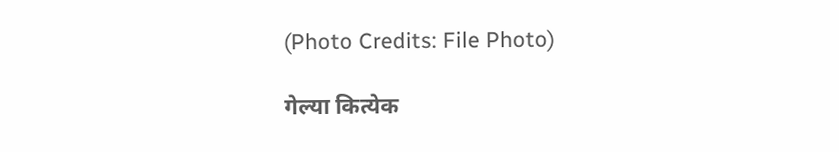(Photo Credits: File Photo)

गेल्या कित्येक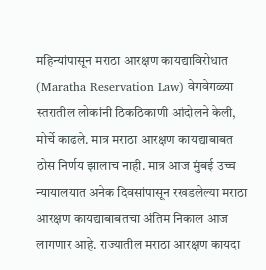महिन्यांपासून मराठा आरक्षण कायद्याविरोधात (Maratha Reservation Law) वेगवेगळ्या स्तरातील लोकांनी ठिकठिकाणी आंदोलने केली, मोर्चे काढले. मात्र मराठा आरक्षण कायद्याबाबत ठोस निर्णय झालाच नाही. मात्र आज मुंबई उच्च न्यायालयात अनेक दिवसांपासून रखडलेल्या मराठा आरक्षण कायद्याबाबतचा अंतिम निकाल आज लागणार आहे. राज्यातील मराठा आरक्षण कायदा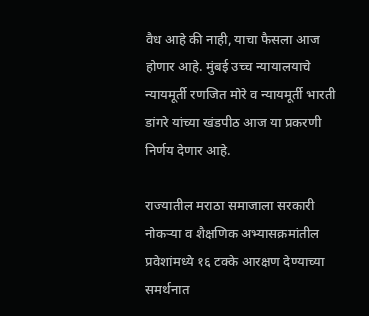वैध आहे की नाही, याचा फैसला आज होणार आहे. मुंबई उच्च न्यायालयाचे न्यायमूर्ती रणजित मोरे व न्यायमूर्ती भारती डांगरे यांच्या खंडपीठ आज या प्रकरणी निर्णय देणार आहे.

राज्यातील मराठा समाजाला सरकारी नोकऱ्या व शैक्षणिक अभ्यासक्रमांतील प्रवेशांमध्ये १६ टक्के आरक्षण देण्याच्या समर्थनात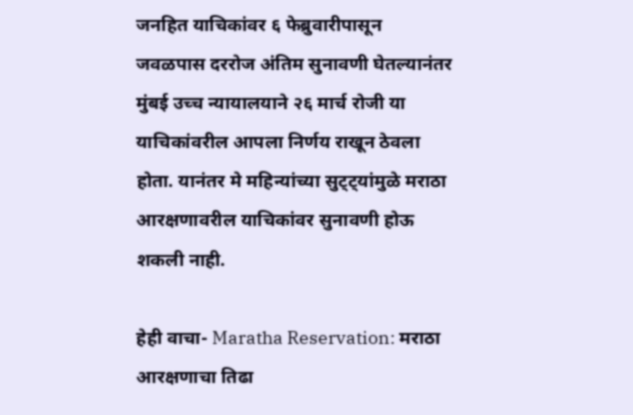जनहित याचिकांवर ६ फेब्रुवारीपासून जवळपास दररोज अंतिम सुनावणी घेतल्यानंतर मुंबई उच्च न्यायालयाने २६ मार्च रोजी या याचिकांवरील आपला निर्णय राखून ठेवला होता. यानंतर मे महिन्यांच्या सुट्ट्यांमुळे मराठा आरक्षणावरील याचिकांवर सुनावणी होऊ शकली नाही.

हेही वाचा- Maratha Reservation: मराठा आरक्षणाचा तिढा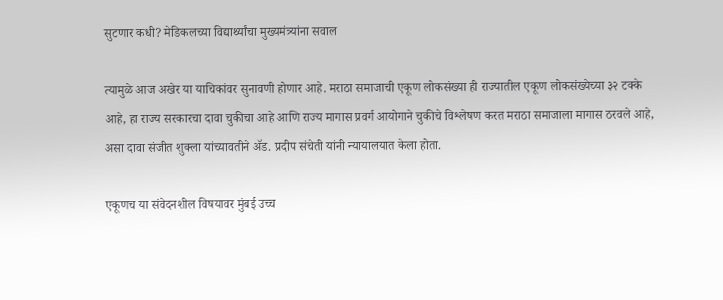सुटणार कधी? मेडिकलच्या विद्यार्थ्यांचा मुख्यमंत्र्यांना सवाल

त्यामुळे आज अखेर या याचिकांवर सुनावणी होणार आहे. मराठा समाजाची एकूण लोकसंख्या ही राज्यातील एकूण लोकसंख्येच्या ३२ टक्के आहे, हा राज्य सरकारचा दावा चुकीचा आहे आणि राज्य मागास प्रवर्ग आयोगाने चुकीचे विश्लेषण करत मराठा समाजाला मागास ठरवले आहे, असा दावा संजीत शुक्ला यांच्यावतीने ॲड. प्रदीप संचेती यांनी न्यायालयात केला होता.

एकूणच या संवेदनशील विषयावर मुंबई उच्च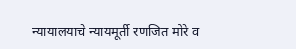न्यायालयाचे न्यायमूर्ती रणजित मोरे व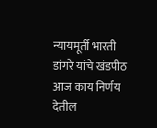न्यायमूर्ती भारती डांगरे यांचे खंडपीठ आज काय निर्णय देतील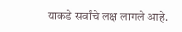याकडे सर्वांचे लक्ष लागले आहे.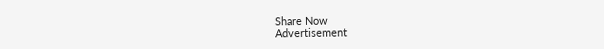Share Now
Advertisement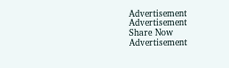Advertisement
Advertisement
Share Now
Advertisement